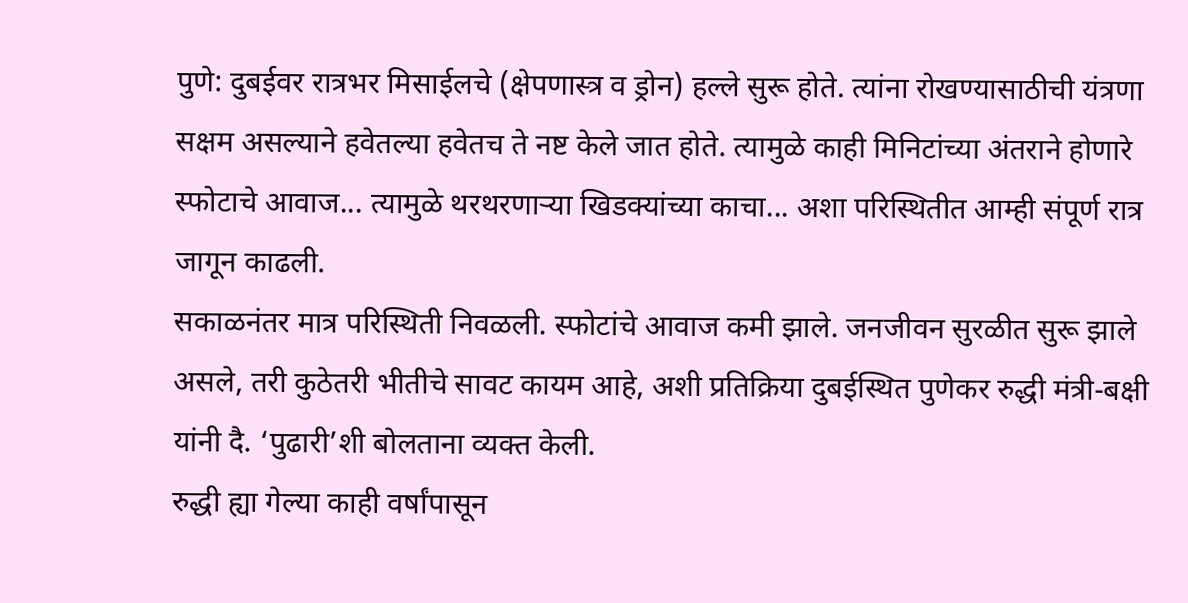पुणे: दुबईवर रात्रभर मिसाईलचे (क्षेपणास्त्र व ड्रोन) हल्ले सुरू होते. त्यांना रोखण्यासाठीची यंत्रणा सक्षम असल्याने हवेतल्या हवेतच ते नष्ट केले जात होते. त्यामुळे काही मिनिटांच्या अंतराने होणारे स्फोटाचे आवाज... त्यामुळे थरथरणाऱ्या खिडक्यांच्या काचा... अशा परिस्थितीत आम्ही संपूर्ण रात्र जागून काढली.
सकाळनंतर मात्र परिस्थिती निवळली. स्फोटांचे आवाज कमी झाले. जनजीवन सुरळीत सुरू झाले असले, तरी कुठेतरी भीतीचे सावट कायम आहे, अशी प्रतिक्रिया दुबईस्थित पुणेकर रुद्धी मंत्री-बक्षी यांनी दै. ‘पुढारी’शी बोलताना व्यक्त केली.
रुद्धी ह्या गेल्या काही वर्षांपासून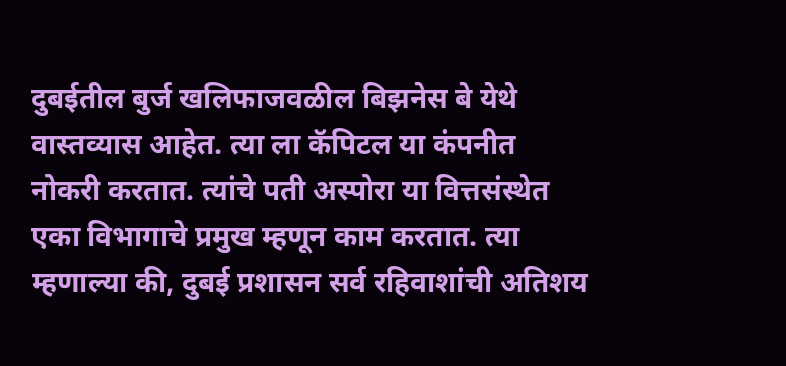दुबईतील बुर्ज खलिफाजवळील बिझनेस बे येथे वास्तव्यास आहेत. त्या ला कॅपिटल या कंपनीत नोकरी करतात. त्यांचे पती अस्पोरा या वित्तसंस्थेत एका विभागाचे प्रमुख म्हणून काम करतात. त्या म्हणाल्या की, दुबई प्रशासन सर्व रहिवाशांची अतिशय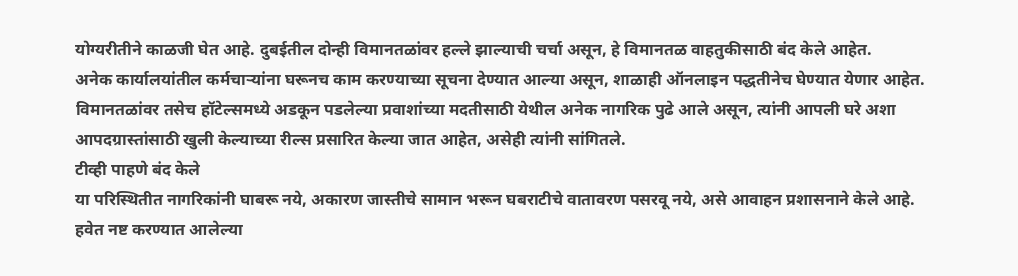योग्यरीतीने काळजी घेत आहे. दुबईतील दोन्ही विमानतळांवर हल्ले झाल्याची चर्चा असून, हे विमानतळ वाहतुकीसाठी बंद केले आहेत.
अनेक कार्यालयांतील कर्मचाऱ्यांना घरूनच काम करण्याच्या सूचना देण्यात आल्या असून, शाळाही ऑनलाइन पद्धतीनेच घेण्यात येणार आहेत. विमानतळांवर तसेच हॉटेल्समध्ये अडकून पडलेल्या प्रवाशांच्या मदतीसाठी येथील अनेक नागरिक पुढे आले असून, त्यांनी आपली घरे अशा आपदग्रास्तांसाठी खुली केल्याच्या रील्स प्रसारित केल्या जात आहेत, असेही त्यांनी सांगितले.
टीव्ही पाहणे बंद केले
या परिस्थितीत नागरिकांनी घाबरू नये, अकारण जास्तीचे सामान भरून घबराटीचे वातावरण पसरवू नये, असे आवाहन प्रशासनाने केले आहे. हवेत नष्ट करण्यात आलेल्या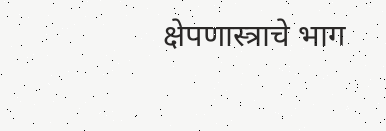क्षेपणास्त्राचे भाग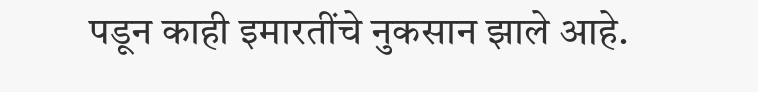पडून काही इमारतींचे नुकसान झाले आहे.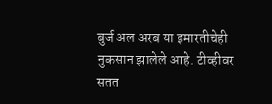बुर्ज अल अरब या इमारतीचेही नुकसान झालेले आहे. टीव्हीवर सतत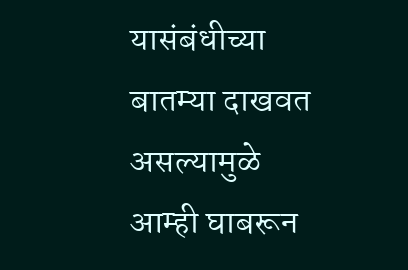यासंबंधीच्या बातम्या दाखवत असल्यामुळे आम्ही घाबरून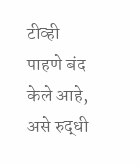टीव्ही पाहणे बंद केले आहे, असे रुद्धी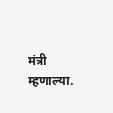मंत्री म्हणाल्या.